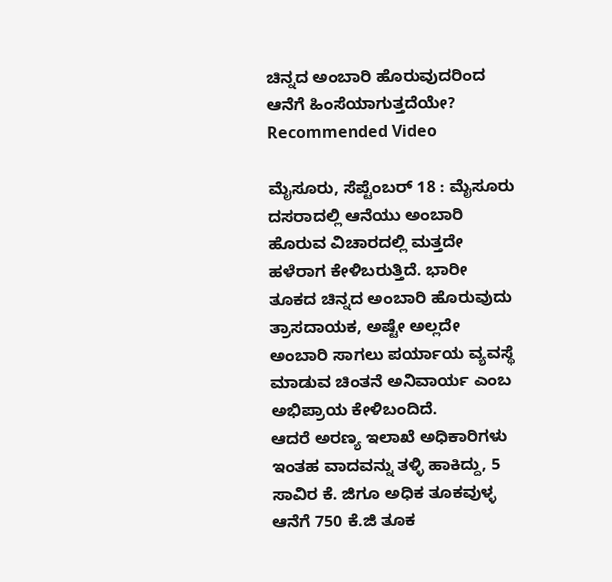ಚಿನ್ನದ ಅಂಬಾರಿ ಹೊರುವುದರಿಂದ ಆನೆಗೆ ಹಿಂಸೆಯಾಗುತ್ತದೆಯೇ?
Recommended Video

ಮೈಸೂರು, ಸೆಪ್ಟೆಂಬರ್ 18 : ಮೈಸೂರು ದಸರಾದಲ್ಲಿ ಆನೆಯು ಅಂಬಾರಿ ಹೊರುವ ವಿಚಾರದಲ್ಲಿ ಮತ್ತದೇ ಹಳೆರಾಗ ಕೇಳಿಬರುತ್ತಿದೆ. ಭಾರೀ ತೂಕದ ಚಿನ್ನದ ಅಂಬಾರಿ ಹೊರುವುದು ತ್ರಾಸದಾಯಕ, ಅಷ್ಟೇ ಅಲ್ಲದೇ ಅಂಬಾರಿ ಸಾಗಲು ಪರ್ಯಾಯ ವ್ಯವಸ್ಥೆ ಮಾಡುವ ಚಿಂತನೆ ಅನಿವಾರ್ಯ ಎಂಬ ಅಭಿಪ್ರಾಯ ಕೇಳಿಬಂದಿದೆ.
ಆದರೆ ಅರಣ್ಯ ಇಲಾಖೆ ಅಧಿಕಾರಿಗಳು ಇಂತಹ ವಾದವನ್ನು ತಳ್ಳಿ ಹಾಕಿದ್ದು, 5 ಸಾವಿರ ಕೆ. ಜಿಗೂ ಅಧಿಕ ತೂಕವುಳ್ಳ ಆನೆಗೆ 750 ಕೆ.ಜಿ ತೂಕ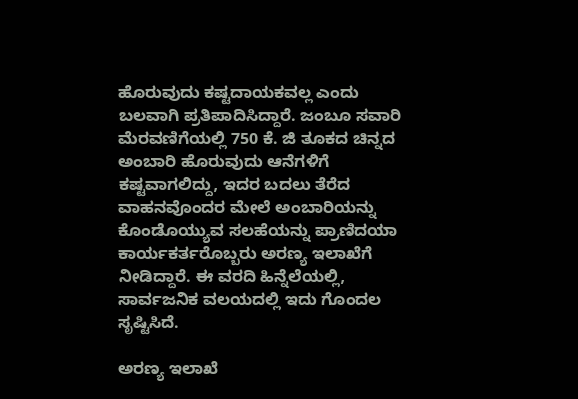ಹೊರುವುದು ಕಷ್ಟದಾಯಕವಲ್ಲ ಎಂದು ಬಲವಾಗಿ ಪ್ರತಿಪಾದಿಸಿದ್ದಾರೆ. ಜಂಬೂ ಸವಾರಿ ಮೆರವಣಿಗೆಯಲ್ಲಿ 750 ಕೆ. ಜಿ ತೂಕದ ಚಿನ್ನದ ಅಂಬಾರಿ ಹೊರುವುದು ಆನೆಗಳಿಗೆ ಕಷ್ಟವಾಗಲಿದ್ದು, ಇದರ ಬದಲು ತೆರೆದ ವಾಹನವೊಂದರ ಮೇಲೆ ಅಂಬಾರಿಯನ್ನು ಕೊಂಡೊಯ್ಯುವ ಸಲಹೆಯನ್ನು ಪ್ರಾಣಿದಯಾ ಕಾರ್ಯಕರ್ತರೊಬ್ಬರು ಅರಣ್ಯ ಇಲಾಖೆಗೆ ನೀಡಿದ್ದಾರೆ. ಈ ವರದಿ ಹಿನ್ನೆಲೆಯಲ್ಲಿ, ಸಾರ್ವಜನಿಕ ವಲಯದಲ್ಲಿ ಇದು ಗೊಂದಲ ಸೃಷ್ಟಿಸಿದೆ.

ಅರಣ್ಯ ಇಲಾಖೆ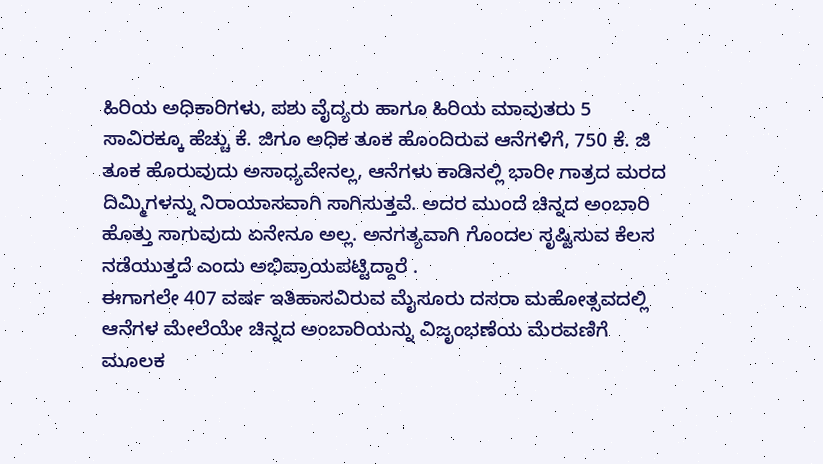ಹಿರಿಯ ಅಧಿಕಾರಿಗಳು, ಪಶು ವೈದ್ಯರು ಹಾಗೂ ಹಿರಿಯ ಮಾವುತರು 5 ಸಾವಿರಕ್ಕೂ ಹೆಚ್ಚು ಕೆ. ಜಿಗೂ ಅಧಿಕ ತೂಕ ಹೊಂದಿರುವ ಆನೆಗಳಿಗೆ, 750 ಕೆ. ಜಿ ತೂಕ ಹೊರುವುದು ಅಸಾಧ್ಯವೇನಲ್ಲ, ಆನೆಗಳು ಕಾಡಿನಲ್ಲಿ ಭಾರೀ ಗಾತ್ರದ ಮರದ ದಿಮ್ಮಿಗಳನ್ನು ನಿರಾಯಾಸವಾಗಿ ಸಾಗಿಸುತ್ತವೆ. ಅದರ ಮುಂದೆ ಚಿನ್ನದ ಅಂಬಾರಿ ಹೊತ್ತು ಸಾಗುವುದು ಏನೇನೂ ಅಲ್ಲ. ಅನಗತ್ಯವಾಗಿ ಗೊಂದಲ ಸೃಷ್ಟಿಸುವ ಕೆಲಸ ನಡೆಯುತ್ತದೆ ಎಂದು ಅಭಿಪ್ರಾಯಪಟ್ಟಿದ್ದಾರೆ .
ಈಗಾಗಲೇ 407 ವರ್ಷ ಇತಿಹಾಸವಿರುವ ಮೈಸೂರು ದಸರಾ ಮಹೋತ್ಸವದಲ್ಲಿ ಆನೆಗಳ ಮೇಲೆಯೇ ಚಿನ್ನದ ಅಂಬಾರಿಯನ್ನು ವಿಜೃಂಭಣೆಯ ಮೆರವಣಿಗೆ ಮೂಲಕ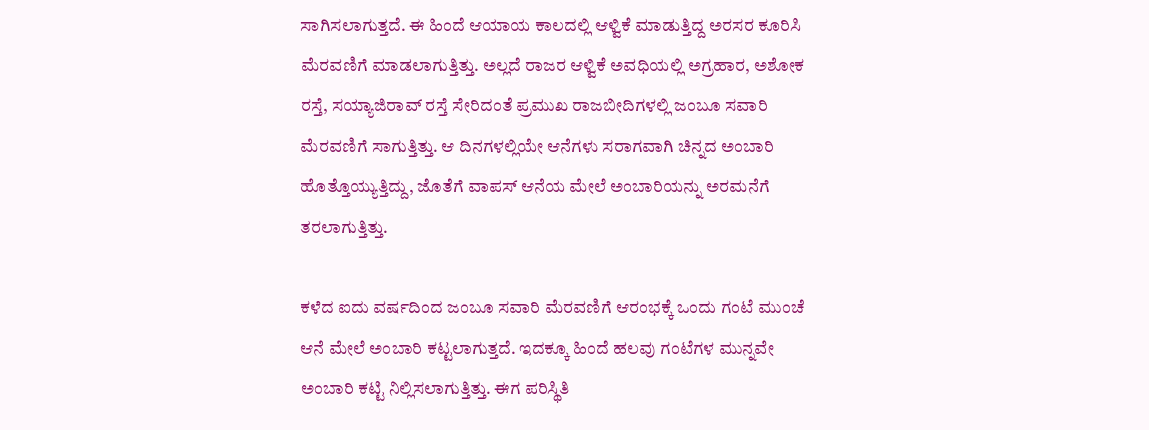ಸಾಗಿಸಲಾಗುತ್ತದೆ. ಈ ಹಿಂದೆ ಆಯಾಯ ಕಾಲದಲ್ಲಿ ಆಳ್ವಿಕೆ ಮಾಡುತ್ತಿದ್ದ ಅರಸರ ಕೂರಿಸಿ ಮೆರವಣಿಗೆ ಮಾಡಲಾಗುತ್ತಿತ್ತು. ಅಲ್ಲದೆ ರಾಜರ ಆಳ್ವಿಕೆ ಅವಧಿಯಲ್ಲಿ ಅಗ್ರಹಾರ, ಅಶೋಕ ರಸ್ತೆ, ಸಯ್ಯಾಜಿರಾವ್ ರಸ್ತೆ ಸೇರಿದಂತೆ ಪ್ರಮುಖ ರಾಜಬೀದಿಗಳಲ್ಲಿ ಜಂಬೂ ಸವಾರಿ ಮೆರವಣಿಗೆ ಸಾಗುತ್ತಿತ್ತು. ಆ ದಿನಗಳಲ್ಲಿಯೇ ಆನೆಗಳು ಸರಾಗವಾಗಿ ಚಿನ್ನದ ಅಂಬಾರಿ ಹೊತ್ತೊಯ್ಯುತ್ತಿದ್ದು, ಜೊತೆಗೆ ವಾಪಸ್ ಆನೆಯ ಮೇಲೆ ಅಂಬಾರಿಯನ್ನು ಅರಮನೆಗೆ ತರಲಾಗುತ್ತಿತ್ತು.

ಕಳೆದ ಐದು ವರ್ಷದಿಂದ ಜಂಬೂ ಸವಾರಿ ಮೆರವಣಿಗೆ ಆರಂಭಕ್ಕೆ ಒಂದು ಗಂಟೆ ಮುಂಚೆ ಆನೆ ಮೇಲೆ ಅಂಬಾರಿ ಕಟ್ಟಲಾಗುತ್ತದೆ. ಇದಕ್ಕೂ ಹಿಂದೆ ಹಲವು ಗಂಟೆಗಳ ಮುನ್ನವೇ ಅಂಬಾರಿ ಕಟ್ಟಿ ನಿಲ್ಲಿಸಲಾಗುತ್ತಿತ್ತು. ಈಗ ಪರಿಸ್ಥಿತಿ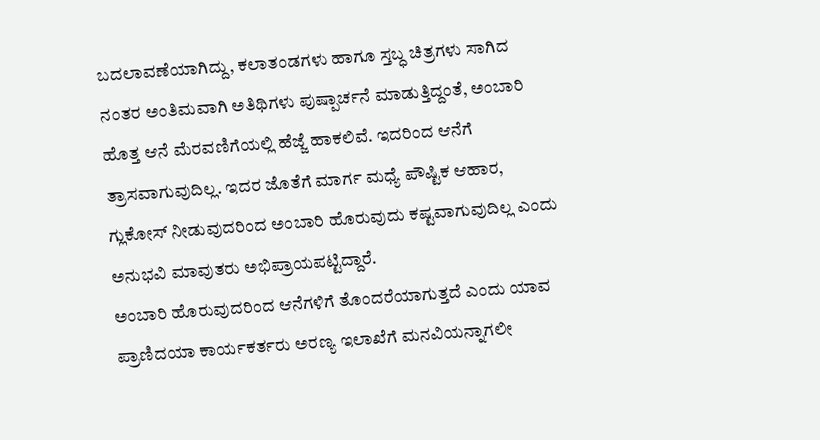ಬದಲಾವಣೆಯಾಗಿದ್ದು, ಕಲಾತಂಡಗಳು ಹಾಗೂ ಸ್ತಬ್ಧ ಚಿತ್ರಗಳು ಸಾಗಿದ ನಂತರ ಅಂತಿಮವಾಗಿ ಅತಿಥಿಗಳು ಪುಷ್ಪಾರ್ಚನೆ ಮಾಡುತ್ತಿದ್ದಂತೆ, ಅಂಬಾರಿ ಹೊತ್ತ ಆನೆ ಮೆರವಣಿಗೆಯಲ್ಲಿ ಹೆಜ್ಜೆ ಹಾಕಲಿವೆ. ಇದರಿಂದ ಆನೆಗೆ ತ್ರಾಸವಾಗುವುದಿಲ್ಲ. ಇದರ ಜೊತೆಗೆ ಮಾರ್ಗ ಮಧ್ಯೆ ಪೌಷ್ಟಿಕ ಆಹಾರ, ಗ್ಲುಕೋಸ್ ನೀಡುವುದರಿಂದ ಅಂಬಾರಿ ಹೊರುವುದು ಕಷ್ಟವಾಗುವುದಿಲ್ಲ ಎಂದು ಅನುಭವಿ ಮಾವುತರು ಅಭಿಪ್ರಾಯಪಟ್ಟಿದ್ದಾರೆ.
ಅಂಬಾರಿ ಹೊರುವುದರಿಂದ ಆನೆಗಳಿಗೆ ತೊಂದರೆಯಾಗುತ್ತದೆ ಎಂದು ಯಾವ ಪ್ರಾಣಿದಯಾ ಕಾರ್ಯಕರ್ತರು ಅರಣ್ಯ ಇಲಾಖೆಗೆ ಮನವಿಯನ್ನಾಗಲೀ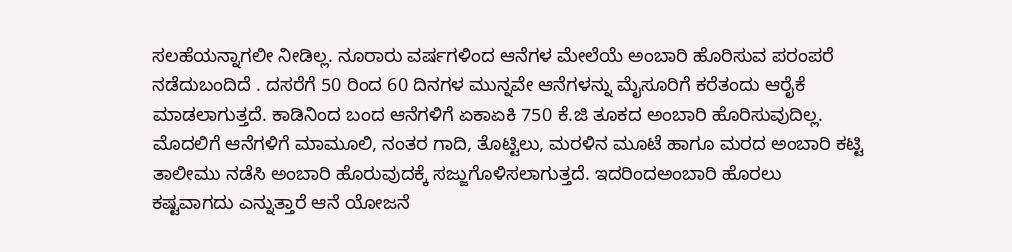ಸಲಹೆಯನ್ನಾಗಲೀ ನೀಡಿಲ್ಲ. ನೂರಾರು ವರ್ಷಗಳಿಂದ ಆನೆಗಳ ಮೇಲೆಯೆ ಅಂಬಾರಿ ಹೊರಿಸುವ ಪರಂಪರೆ ನಡೆದುಬಂದಿದೆ . ದಸರೆಗೆ 50 ರಿಂದ 60 ದಿನಗಳ ಮುನ್ನವೇ ಆನೆಗಳನ್ನು ಮೈಸೂರಿಗೆ ಕರೆತಂದು ಆರೈಕೆ ಮಾಡಲಾಗುತ್ತದೆ. ಕಾಡಿನಿಂದ ಬಂದ ಆನೆಗಳಿಗೆ ಏಕಾಏಕಿ 750 ಕೆ.ಜಿ ತೂಕದ ಅಂಬಾರಿ ಹೊರಿಸುವುದಿಲ್ಲ. ಮೊದಲಿಗೆ ಆನೆಗಳಿಗೆ ಮಾಮೂಲಿ, ನಂತರ ಗಾದಿ, ತೊಟ್ಟಿಲು, ಮರಳಿನ ಮೂಟೆ ಹಾಗೂ ಮರದ ಅಂಬಾರಿ ಕಟ್ಟಿ ತಾಲೀಮು ನಡೆಸಿ ಅಂಬಾರಿ ಹೊರುವುದಕ್ಕೆ ಸಜ್ಜುಗೊಳಿಸಲಾಗುತ್ತದೆ. ಇದರಿಂದಅಂಬಾರಿ ಹೊರಲು ಕಷ್ಟವಾಗದು ಎನ್ನುತ್ತಾರೆ ಆನೆ ಯೋಜನೆ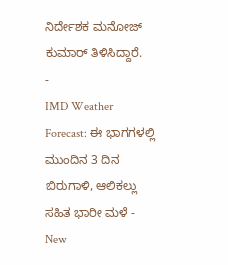ನಿರ್ದೇಶಕ ಮನೋಜ್ ಕುಮಾರ್ ತಿಳಿಸಿದ್ದಾರೆ.
-
IMD Weather Forecast: ಈ ಭಾಗಗಳಲ್ಲಿ ಮುಂದಿನ 3 ದಿನ ಬಿರುಗಾಳಿ, ಆಲಿಕಲ್ಲು ಸಹಿತ ಭಾರೀ ಮಳೆ -
New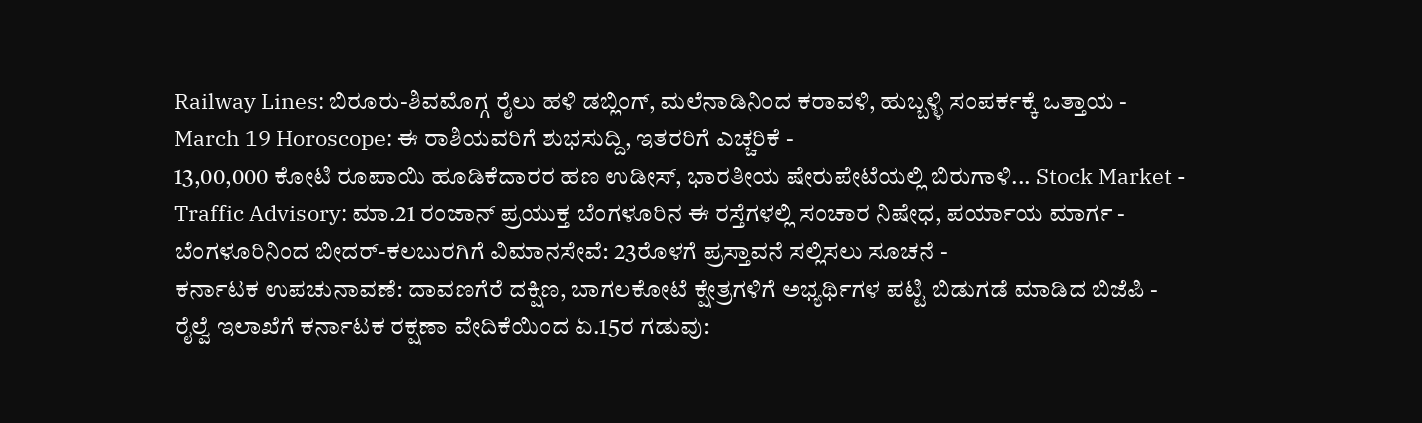Railway Lines: ಬಿರೂರು-ಶಿವಮೊಗ್ಗ ರೈಲು ಹಳಿ ಡಬ್ಲಿಂಗ್, ಮಲೆನಾಡಿನಿಂದ ಕರಾವಳಿ, ಹುಬ್ಬಳ್ಳಿ ಸಂಪರ್ಕಕ್ಕೆ ಒತ್ತಾಯ -
March 19 Horoscope: ಈ ರಾಶಿಯವರಿಗೆ ಶುಭಸುದ್ದಿ, ಇತರರಿಗೆ ಎಚ್ಚರಿಕೆ -
13,00,000 ಕೋಟಿ ರೂಪಾಯಿ ಹೂಡಿಕೆದಾರರ ಹಣ ಉಡೀಸ್, ಭಾರತೀಯ ಷೇರುಪೇಟೆಯಲ್ಲಿ ಬಿರುಗಾಳಿ... Stock Market -
Traffic Advisory: ಮಾ.21 ರಂಜಾನ್ ಪ್ರಯುಕ್ತ ಬೆಂಗಳೂರಿನ ಈ ರಸ್ತೆಗಳಲ್ಲಿ ಸಂಚಾರ ನಿಷೇಧ, ಪರ್ಯಾಯ ಮಾರ್ಗ -
ಬೆಂಗಳೂರಿನಿಂದ ಬೀದರ್-ಕಲಬುರಗಿಗೆ ವಿಮಾನಸೇವೆ: 23ರೊಳಗೆ ಪ್ರಸ್ತಾವನೆ ಸಲ್ಲಿಸಲು ಸೂಚನೆ -
ಕರ್ನಾಟಕ ಉಪಚುನಾವಣೆ: ದಾವಣಗೆರೆ ದಕ್ಷಿಣ, ಬಾಗಲಕೋಟೆ ಕ್ಷೇತ್ರಗಳಿಗೆ ಅಭ್ಯರ್ಥಿಗಳ ಪಟ್ಟಿ ಬಿಡುಗಡೆ ಮಾಡಿದ ಬಿಜೆಪಿ -
ರೈಲ್ವೆ ಇಲಾಖೆಗೆ ಕರ್ನಾಟಕ ರಕ್ಷಣಾ ವೇದಿಕೆಯಿಂದ ಏ.15ರ ಗಡುವು: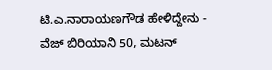ಟಿ.ಎ.ನಾರಾಯಣಗೌಡ ಹೇಳಿದ್ದೇನು -
ವೆಜ್ ಬಿರಿಯಾನಿ 50, ಮಟನ್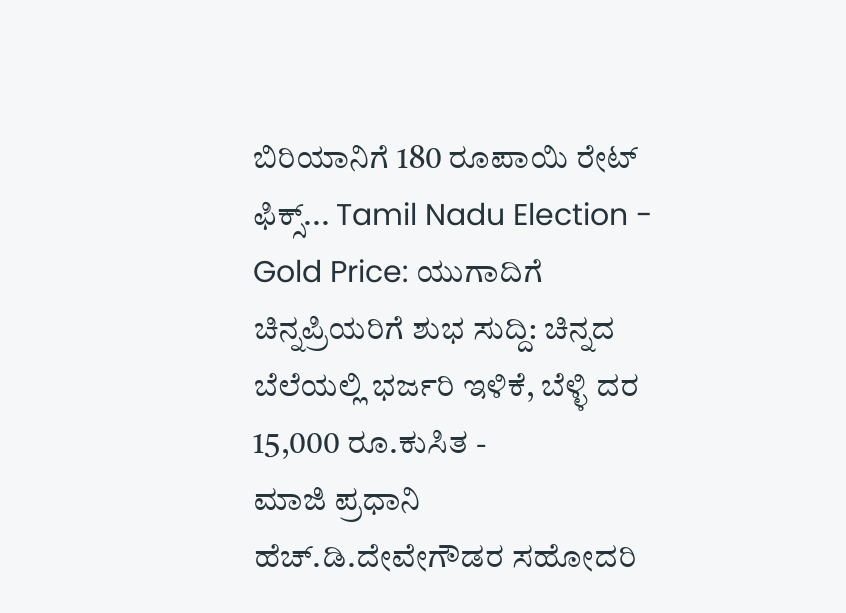ಬಿರಿಯಾನಿಗೆ 180 ರೂಪಾಯಿ ರೇಟ್ ಫಿಕ್ಸ್... Tamil Nadu Election -
Gold Price: ಯುಗಾದಿಗೆ ಚಿನ್ನಪ್ರಿಯರಿಗೆ ಶುಭ ಸುದ್ದಿ: ಚಿನ್ನದ ಬೆಲೆಯಲ್ಲಿ ಭರ್ಜರಿ ಇಳಿಕೆ, ಬೆಳ್ಳಿ ದರ 15,000 ರೂ.ಕುಸಿತ -
ಮಾಜಿ ಪ್ರಧಾನಿ ಹೆಚ್.ಡಿ.ದೇವೇಗೌಡರ ಸಹೋದರಿ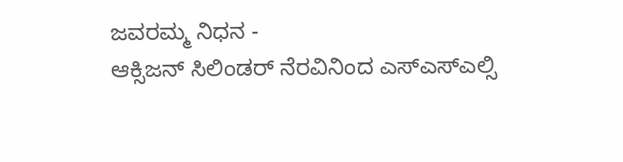ಜವರಮ್ಮ ನಿಧನ -
ಆಕ್ಸಿಜನ್ ಸಿಲಿಂಡರ್ ನೆರವಿನಿಂದ ಎಸ್ಎಸ್ಎಲ್ಸಿ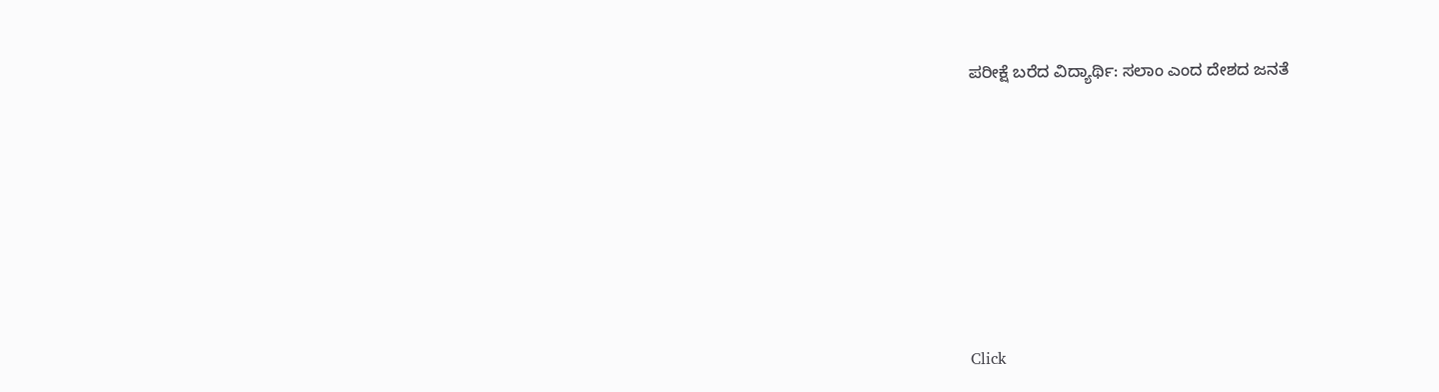ಪರೀಕ್ಷೆ ಬರೆದ ವಿದ್ಯಾರ್ಥಿ: ಸಲಾಂ ಎಂದ ದೇಶದ ಜನತೆ












Click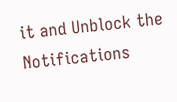it and Unblock the Notifications